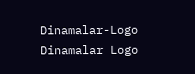Dinamalar-Logo
Dinamalar Logo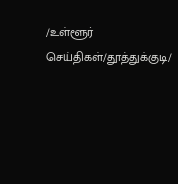/உள்ளூர் செய்திகள்/தூத்துக்குடி/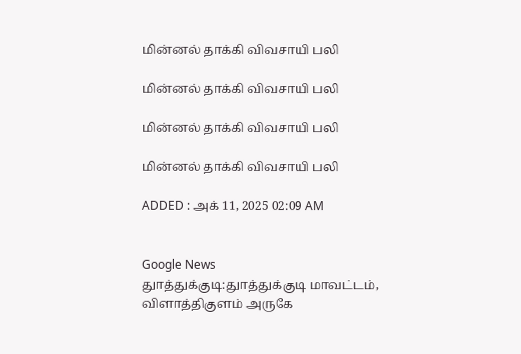மின்னல் தாக்கி விவசாயி பலி

மின்னல் தாக்கி விவசாயி பலி

மின்னல் தாக்கி விவசாயி பலி

மின்னல் தாக்கி விவசாயி பலி

ADDED : அக் 11, 2025 02:09 AM


Google News
துாத்துக்குடி:துாத்துக்குடி மாவட்டம், விளாத்திகுளம் அருகே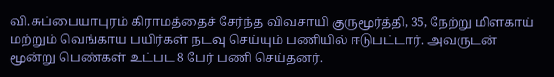வி.சுப்பையாபுரம் கிராமத்தைச் சேர்ந்த விவசாயி குருமூர்த்தி, 35, நேற்று மிளகாய் மற்றும் வெங்காய பயிர்கள் நடவு செய்யும் பணியில் ஈடுபட்டார். அவருடன் மூன்று பெண்கள் உட்பட 8 பேர் பணி செய்தனர்.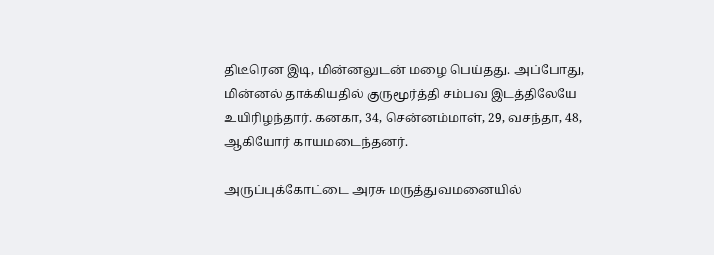திடீரென இடி, மின்னலுடன் மழை பெய்தது. அப்போது, மின்னல் தாக்கியதில் குருமூர்த்தி சம்பவ இடத்திலேயே உயிரிழந்தார். கனகா, 34, சென்னம்மாள், 29, வசந்தா, 48, ஆகியோர் காயமடைந்தனர்.

அருப்புக்கோட்டை அரசு மருத்துவமனையில்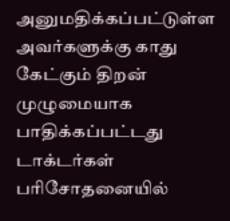அனுமதிக்கப்பட்டுள்ள அவர்களுக்கு காது கேட்கும் திறன் முழுமையாக பாதிக்கப்பட்டது டாக்டர்கள் பரிசோதனையில்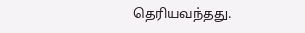தெரியவந்தது.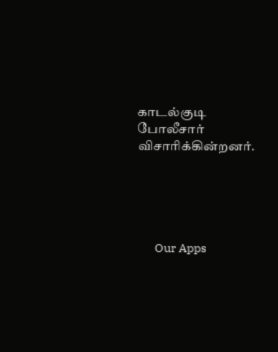காடல்குடி போலீசார் விசாரிக்கின்றனர்.





      Our Apps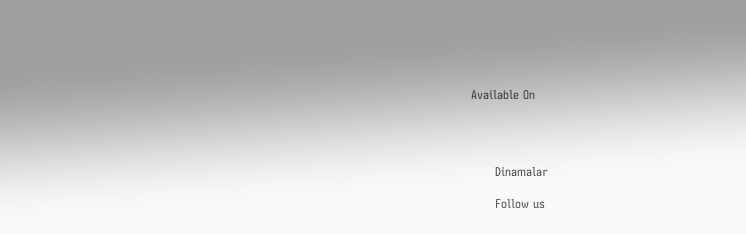Available On




      Dinamalar

      Follow us